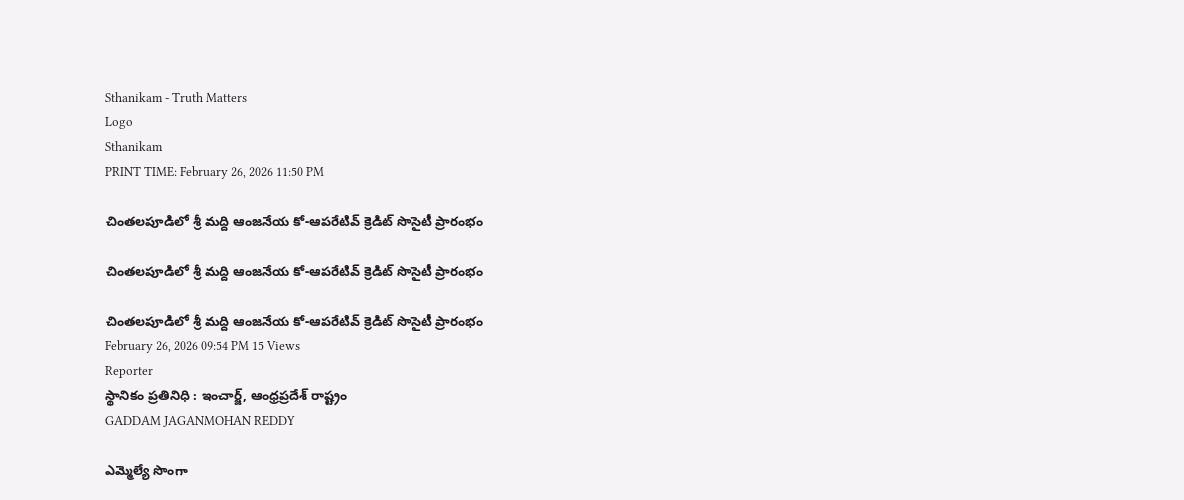Sthanikam - Truth Matters
Logo
Sthanikam
PRINT TIME: February 26, 2026 11:50 PM

చింతలపూడిలో శ్రీ మద్ది ఆంజనేయ కో-ఆపరేటివ్ క్రెడిట్ సొసైటీ ప్రారంభం

చింతలపూడిలో శ్రీ మద్ది ఆంజనేయ కో-ఆపరేటివ్ క్రెడిట్ సొసైటీ ప్రారంభం

చింతలపూడిలో శ్రీ మద్ది ఆంజనేయ కో-ఆపరేటివ్ క్రెడిట్ సొసైటీ ప్రారంభం
February 26, 2026 09:54 PM 15 Views
Reporter
స్థానికం ప్రతినిధి : ఇంచార్జ్, ఆంధ్రప్రదేశ్ రాష్ట్రం
GADDAM JAGANMOHAN REDDY

ఎమ్మెల్యే సొంగా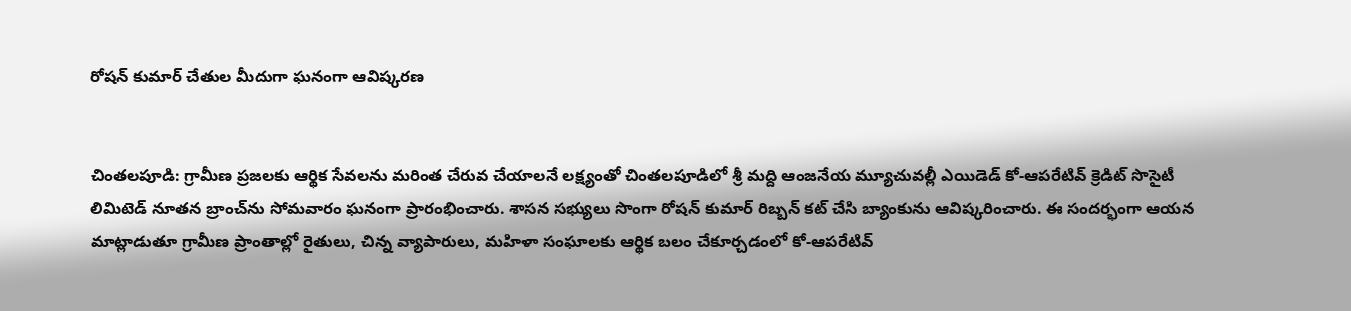రోషన్ కుమార్ చేతుల మీదుగా ఘనంగా ఆవిష్కరణ


చింతలపూడి: గ్రామీణ ప్రజలకు ఆర్థిక సేవలను మరింత చేరువ చేయాలనే లక్ష్యంతో చింతలపూడిలో శ్రీ మద్ది ఆంజనేయ మ్యూచువల్లీ ఎయిడెడ్ కో-ఆపరేటివ్ క్రెడిట్ సొసైటీ లిమిటెడ్ నూతన బ్రాంచ్‌ను సోమవారం ఘనంగా ప్రారంభించారు. శాసన సభ్యులు సొంగా రోషన్ కుమార్ రిబ్బన్ కట్ చేసి బ్యాంకును ఆవిష్కరించారు. ఈ సందర్భంగా ఆయన మాట్లాడుతూ గ్రామీణ ప్రాంతాల్లో రైతులు, చిన్న వ్యాపారులు, మహిళా సంఘాలకు ఆర్థిక బలం చేకూర్చడంలో కో-ఆపరేటివ్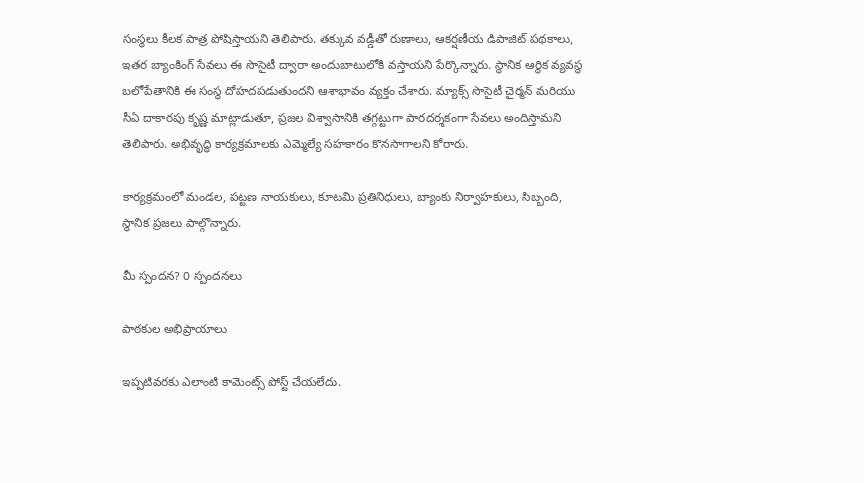సంస్థలు కీలక పాత్ర పోషిస్తాయని తెలిపారు. తక్కువ వడ్డీతో రుణాలు, ఆకర్షణీయ డిపాజిట్ పథకాలు, ఇతర బ్యాంకింగ్ సేవలు ఈ సొసైటీ ద్వారా అందుబాటులోకి వస్తాయని పేర్కొన్నారు. స్థానిక ఆర్థిక వ్యవస్థ బలోపేతానికి ఈ సంస్థ దోహదపడుతుందని ఆశాభావం వ్యక్తం చేశారు. మ్యాక్స్ సొసైటీ చైర్మన్ మరియు సీఏ దాకారపు కృష్ణ మాట్లాడుతూ, ప్రజల విశ్వాసానికి తగ్గట్టుగా పారదర్శకంగా సేవలు అందిస్తామని తెలిపారు. అభివృద్ధి కార్యక్రమాలకు ఎమ్మెల్యే సహకారం కొనసాగాలని కోరారు.

కార్యక్రమంలో మండల, పట్టణ నాయకులు, కూటమి ప్రతినిధులు, బ్యాంకు నిర్వాహకులు, సిబ్బంది, స్థానిక ప్రజలు పాల్గొన్నారు.

మీ స్పందన? 0 స్పందనలు

పాఠకుల అభిప్రాయాలు

ఇప్పటివరకు ఎలాంటి కామెంట్స్ పోస్ట్ చేయలేదు.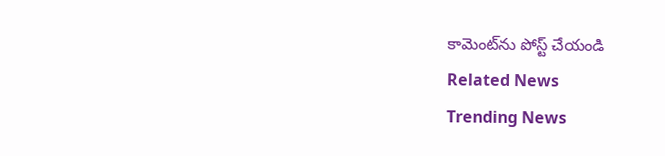కామెంట్‌ను పోస్ట్ చేయండి
Related News
Trending News